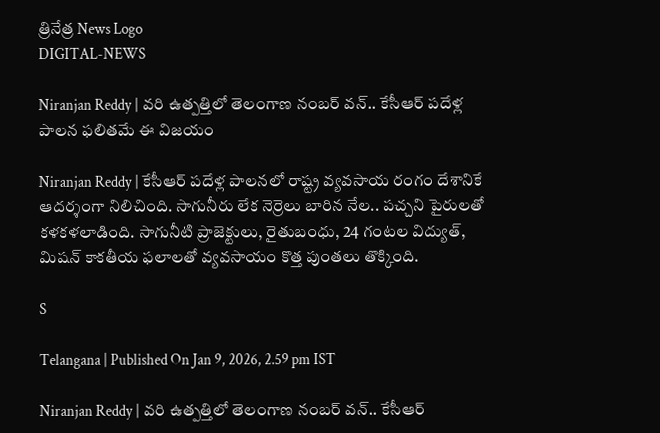త్రినేత్ర News Logo
DIGITAL-NEWS

Niranjan Reddy | వరి ఉత్పత్తిలో తెలంగాణ నంబర్ వన్.. కేసీఆర్ పదేళ్ల పాలన ఫలితమే ఈ విజయం

Niranjan Reddy | కేసీఆర్ ప‌దేళ్ల పాల‌న‌లో రాష్ట్ర వ్య‌వ‌సాయ రంగం దేశానికే ఆద‌ర్శంగా నిలిచింది. సాగునీరు లేక నెర్రెలు బారిన నేల‌.. ప‌చ్చ‌ని పైరుల‌తో క‌ళ‌క‌ళ‌లాడింది. సాగునీటి ప్రాజెక్టులు, రైతుబంధు, 24 గంట‌ల విద్యుత్, మిషన్ కాకతీయ ఫలాలతో వ్యవసాయం కొత్త పుంతలు తొక్కింది.

S

Telangana | Published On Jan 9, 2026, 2.59 pm IST

Niranjan Reddy | వరి ఉత్పత్తిలో తెలంగాణ నంబర్ వన్.. కేసీఆర్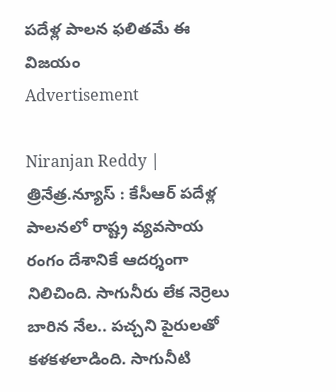పదేళ్ల పాలన ఫలితమే ఈ విజయం
Advertisement

Niranjan Reddy | త్రినేత్ర‌.న్యూస్ : కేసీఆర్ ప‌దేళ్ల పాల‌న‌లో రాష్ట్ర వ్య‌వ‌సాయ రంగం దేశానికే ఆద‌ర్శంగా నిలిచింది. సాగునీరు లేక నెర్రెలు బారిన నేల‌.. ప‌చ్చ‌ని పైరుల‌తో క‌ళ‌క‌ళ‌లాడింది. సాగునీటి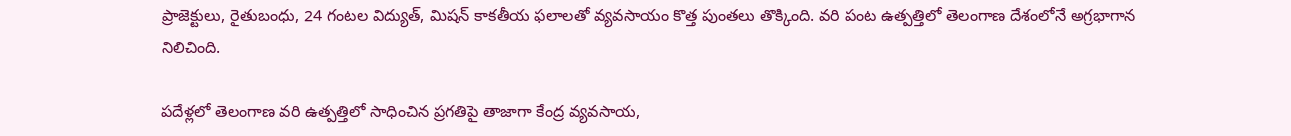ప్రాజెక్టులు, రైతుబంధు, 24 గంట‌ల విద్యుత్, మిషన్ కాకతీయ ఫలాలతో వ్యవసాయం కొత్త పుంతలు తొక్కింది. వ‌రి పంట ఉత్ప‌త్తిలో తెలంగాణ దేశంలోనే అగ్ర‌భాగాన నిలిచింది.

పదేళ్లలో తెలంగాణ వరి ఉత్పత్తిలో సాధించిన ప్రగతిపై తాజాగా కేంద్ర వ్యవసాయ,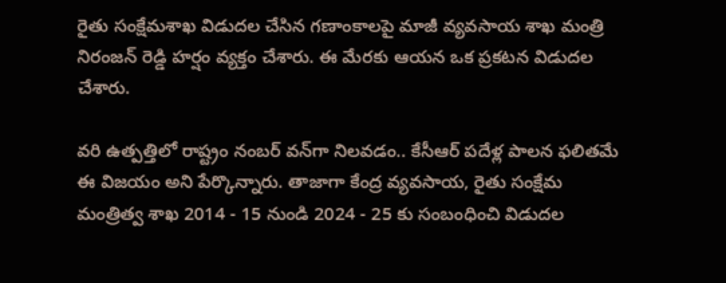రైతు సంక్షేమశాఖ విడుదల చేసిన గణాంకాలపై మాజీ వ్యవసాయ శాఖ మంత్రి నిరంజన్ రెడ్డి హ‌ర్షం వ్య‌క్తం చేశారు. ఈ మేర‌కు ఆయ‌న ఒక ప్ర‌క‌ట‌న విడుద‌ల చేశారు.

వ‌రి ఉత్ప‌త్తిలో రాష్ట్రం నంబ‌ర్ వ‌న్‌గా నిల‌వ‌డం.. కేసీఆర్ ప‌దేళ్ల పాల‌న ఫ‌లిత‌మే ఈ విజయం అని పేర్కొన్నారు. తాజాగా కేంద్ర వ్యవసాయ, రైతు సంక్షేమ మంత్రిత్వ శాఖ 2014 - 15 నుండి 2024 - 25 కు సంబంధించి విడుదల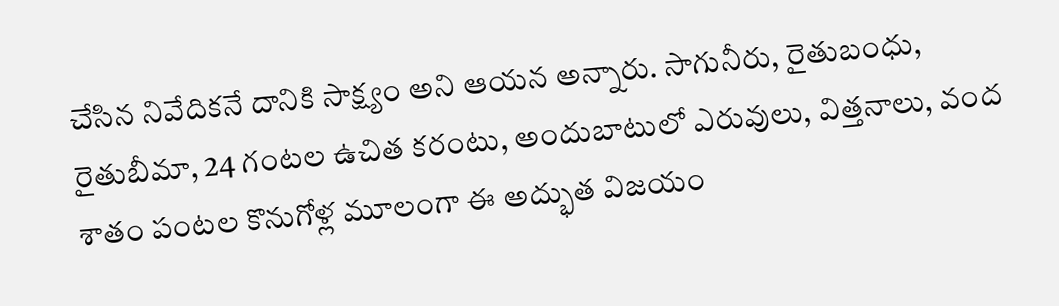చేసిన నివేదికనే దానికి సాక్ష్యం అని ఆయ‌న అన్నారు. సాగునీరు, రైతుబంధు, రైతుబీమా, 24 గంటల ఉచిత కరంటు, అందుబాటులో ఎరువులు, విత్తనాలు, వంద శాతం పంటల కొనుగోళ్ల మూలంగా ఈ అద్భుత విజయం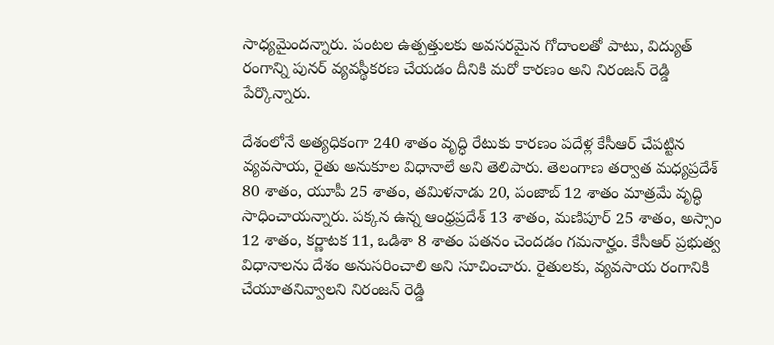సాధ్య‌మైంద‌న్నారు. పంటల ఉత్పత్తులకు అవసరమైన గోదాంలతో పాటు, విద్యుత్ రంగాన్ని పునర్ వ్యవస్థీకరణ చేయడం దీనికి మరో కారణం అని నిరంజ‌న్ రెడ్డి పేర్కొన్నారు.

దేశంలోనే అత్యధికంగా 240 శాతం వృద్ధి రేటుకు కారణం పదేళ్ల కేసీఆర్ చేపట్టిన వ్యవసాయ, రైతు అనుకూల విధానాలే అని తెలిపారు. తెలంగాణ తర్వాత మధ్యప్రదేశ్ 80 శాతం, యూపీ 25 శాతం, తమిళనాడు 20, పంజాబ్ 12 శాతం మాత్రమే వృద్ధి సాధించాయన్నారు. పక్కన ఉన్న ఆంధ్రప్రదేశ్ 13 శాతం, మణిపూర్ 25 శాతం, అస్సాం 12 శాతం, కర్ణాటక 11, ఒడిశా 8 శాతం పతనం చెందడం గమనార్హం. కేసీఆర్ ప్రభుత్వ విధానాలను దేశం అనుసరించాలి అని సూచించారు. రైతులకు, వ్యవసాయ రంగానికి చేయూతనివ్వాలని నిరంజ‌న్ రెడ్డి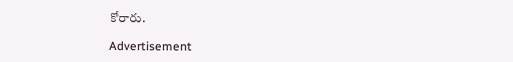కోరారు.

Advertisement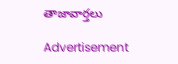తాజావార్తలు

Advertisement